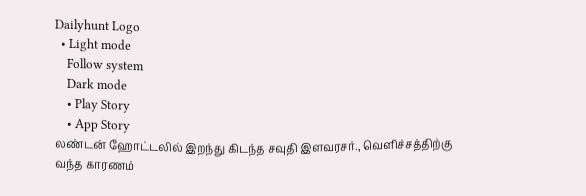Dailyhunt Logo
  • Light mode
    Follow system
    Dark mode
    • Play Story
    • App Story
லண்டன் ஹோட்டலில் இறந்து கிடந்த சவுதி இளவரசர்., வெளிச்சத்திற்கு வந்த காரணம்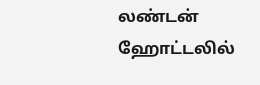லண்டன் ஹோட்டலில்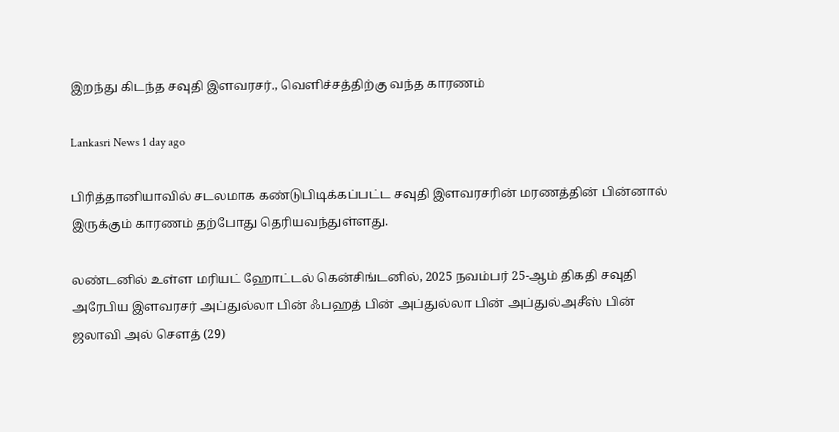இறந்து கிடந்த சவுதி இளவரசர்., வெளிச்சத்திற்கு வந்த காரணம்

Lankasri News 1 day ago

பிரித்தானியாவில் சடலமாக கண்டுபிடிக்கப்பட்ட சவுதி இளவரசரின் மரணத்தின் பின்னால் இருக்கும் காரணம் தற்போது தெரியவந்துள்ளது.

லண்டனில் உள்ள மரியட் ஹோட்டல் கென்சிங்டனில், 2025 நவம்பர் 25-ஆம் திகதி சவுதி அரேபிய இளவரசர் அப்துல்லா பின் ஃபஹத் பின் அப்துல்லா பின் அப்துல்அசீஸ் பின் ஜலாவி அல் சௌத் (29)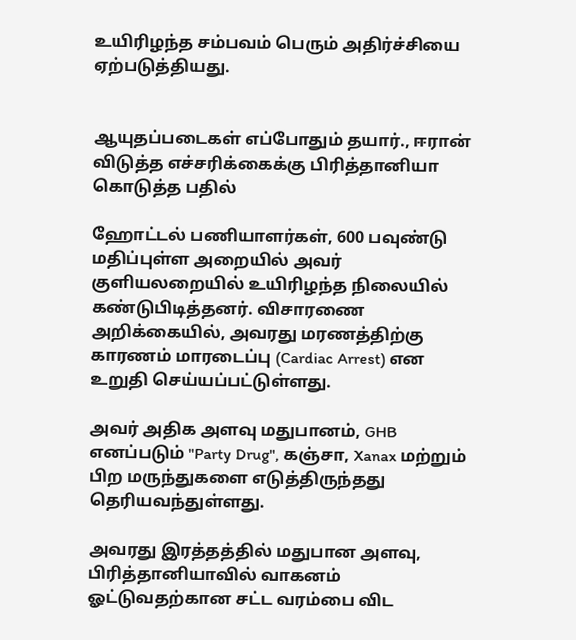உயிரிழந்த சம்பவம் பெரும் அதிர்ச்சியை ஏற்படுத்தியது.


ஆயுதப்படைகள் எப்போதும் தயார்., ஈரான் விடுத்த எச்சரிக்கைக்கு பிரித்தானியா கொடுத்த பதில்

ஹோட்டல் பணியாளர்கள், 600 பவுண்டு மதிப்புள்ள அறையில் அவர் குளியலறையில் உயிரிழந்த நிலையில் கண்டுபிடித்தனர். விசாரணை அறிக்கையில், அவரது மரணத்திற்கு காரணம் மாரடைப்பு (Cardiac Arrest) என உறுதி செய்யப்பட்டுள்ளது.

அவர் அதிக அளவு மதுபானம், GHB எனப்படும் "Party Drug", கஞ்சா, Xanax மற்றும் பிற மருந்துகளை எடுத்திருந்தது தெரியவந்துள்ளது.

அவரது இரத்தத்தில் மதுபான அளவு, பிரித்தானியாவில் வாகனம் ஓட்டுவதற்கான சட்ட வரம்பை விட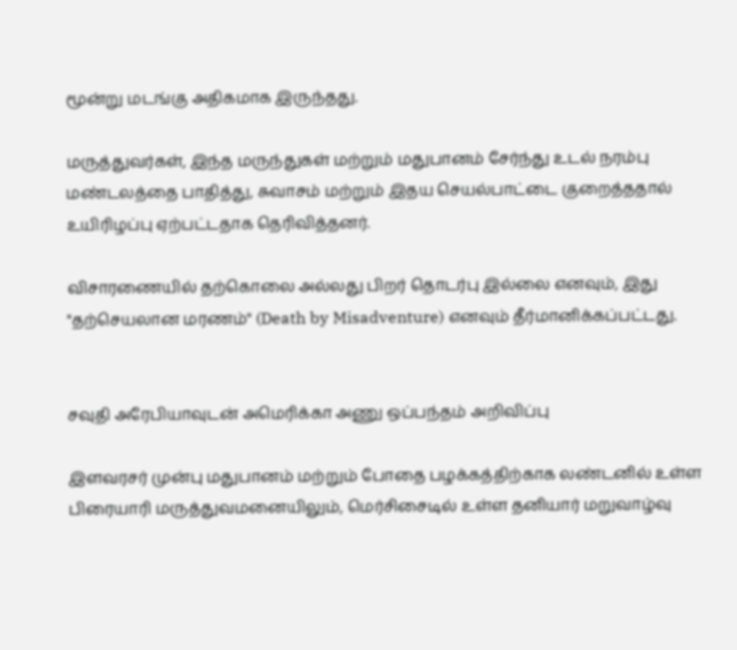மூன்று மடங்கு அதிகமாக இருந்தது.

மருத்துவர்கள், இந்த மருந்துகள் மற்றும் மதுபானம் சேர்ந்து உடல் நரம்பு மண்டலத்தை பாதித்து, சுவாசம் மற்றும் இதய செயல்பாட்டை குறைத்ததால் உயிரிழப்பு ஏற்பட்டதாக தெரிவித்தனர்.

விசாரணையில் தற்கொலை அல்லது பிறர் தொடர்பு இல்லை எனவும், இது "தற்செயலான மரணம்" (Death by Misadventure) எனவும் தீர்மானிக்கப்பட்டது.


சவுதி அரேபியாவுடன் அமெரிக்கா அணு ஒப்பந்தம் அறிவிப்பு

இளவரசர் முன்பு மதுபானம் மற்றும் போதை பழக்கத்திற்காக லண்டனில் உள்ள பிரையாரி மருத்துவமனையிலும், மெர்சிசைடில் உள்ள தனியார் மறுவாழ்வு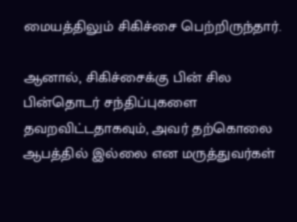மையத்திலும் சிகிச்சை பெற்றிருந்தார்.

ஆனால், சிகிச்சைக்கு பின் சில பின்தொடர் சந்திப்புகளை தவறவிட்டதாகவும், அவர் தற்கொலை ஆபத்தில் இல்லை என மருத்துவர்கள்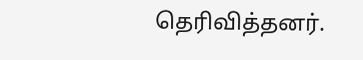தெரிவித்தனர்.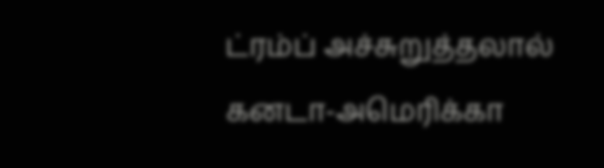ட்ரம்ப் அச்சுறுத்தலால் கனடா-அமெரிக்கா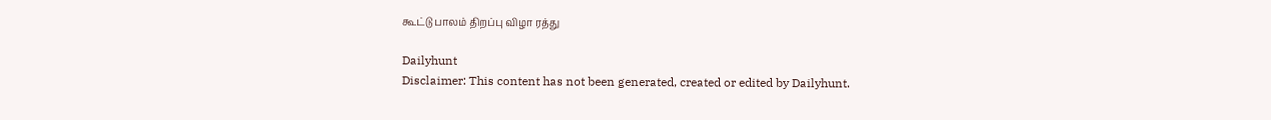கூட்டு பாலம் திறப்பு விழா ரத்து

Dailyhunt
Disclaimer: This content has not been generated, created or edited by Dailyhunt.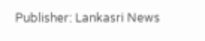Publisher: Lankasri News